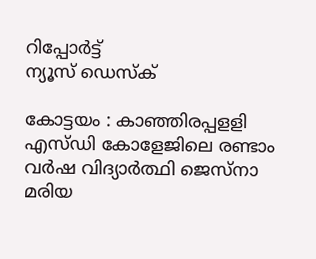റിപ്പോര്‍ട്ട്
ന്യൂസ് ഡെസ്ക്

കോട്ടയം : കാഞ്ഞിരപ്പളളി എസ്‌ഡി കോളേജിലെ രണ്ടാം വര്‍ഷ വിദ്യാര്‍ത്ഥി ജെസ്‌നാ മരിയ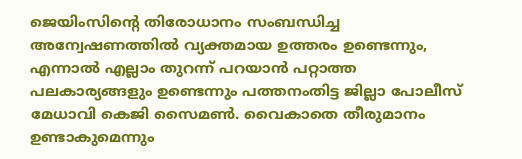ജെയിംസിന്‍റെ തിരോധാനം സ‌ംബന്ധിച്ച അന്വേഷണത്തില്‍ വ്യക്തമായ ഉത്തരം ഉണ്ടെന്നും, എന്നാല്‍ എല്ലാം തുറന്ന്‌ പറയാന്‍ പറ്റാത്ത പലകാര്യങ്ങളും ഉണ്ടെന്നും പത്തനംതിട്ട ജില്ലാ പോലീസ്‌ മേധാവി കെജി സൈമണ്‍. വൈകാതെ തീരുമാനം ഉണ്ടാകുമെന്നും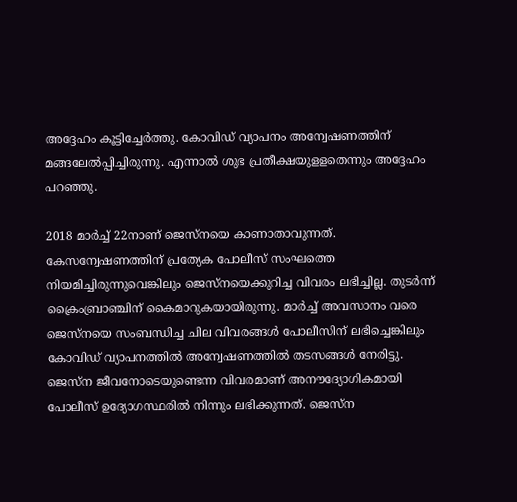അദ്ദേഹം കൂട്ടിച്ചേര്‍ത്തു. കോവിഡ്‌ വ്യാപനം അന്വേഷണത്തിന്‌ മങ്ങലേല്‍പ്പിച്ചിരുന്നു. എന്നാല്‍ ശുഭ പ്രതീക്ഷയുളളതെന്നും അദ്ദേഹം പറഞ്ഞു.

2018 മാര്‍ച്ച്‌ 22നാണ്‌ ജെസ്‌നയെ കാണാതാവുന്നത്‌. കേസന്വേഷണത്തിന്‌ പ്രത്യേക പോലീസ്‌ സംഘത്തെ നിയമിച്ചിരുന്നുവെങ്കിലും ജെസ്‌നയെക്കുറിച്ച വിവരം ലഭിച്ചില്ല. തുടര്‍ന്ന്‌ ക്രൈംബ്രാഞ്ചിന്‌ കൈമാറുകയായിരുന്നു. മാര്‍ച്ച്‌ അവസാനം വരെ ജെസ്‌നയെ സംബന്ധിച്ച ചില വിവരങ്ങള്‍ പോലീസിന്‌ ലഭിച്ചെങ്കിലും കോവിഡ്‌ വ്യാപനത്തില്‍ അന്വേഷണത്തില്‍ തടസങ്ങള്‍ നേരിട്ടു. ജെസ്‌ന ജീവനോടെയുണ്ടെന്ന വിവരമാണ്‌ അനൗദ്യോഗികമായി പോലീസ്‌ ഉദ്യോഗസ്ഥരില്‍ നിന്നും ലഭിക്കുന്നത്‌. ജെസ്‌ന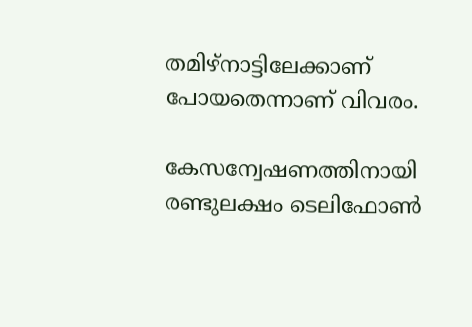തമിഴ്‌നാട്ടിലേക്കാണ്‌ പോയതെന്നാണ്‌ വിവരം.

കേസന്വേഷണത്തിനായി രണ്ടുലക്ഷം ടെലിഫോണ്‍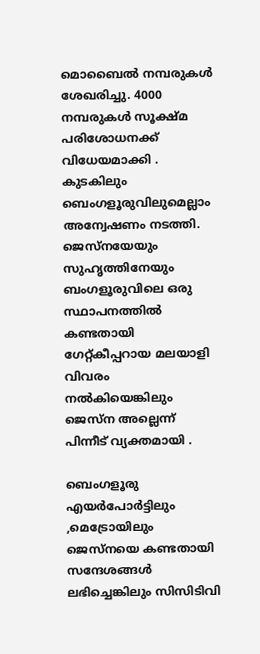മൊബൈല്‍ നമ്പരുകള്‍ ശേഖരിച്ചു. 4000 നമ്പരുകള്‍ സൂക്ഷ്‌മ പരിശോധനക്ക്‌ വിധേയമാക്കി . കുടകിലും ബെംഗളൂരുവിലുമെല്ലാം അന്വേഷണം നടത്തി. ജെസ്‌നയേയും സുഹൃത്തിനേയും ബംഗളൂരുവിലെ ഒരു സ്ഥാപനത്തില്‍ കണ്ടതായി ഗേറ്റ്‌കീപ്പറായ മലയാളി വിവരം നല്‍കിയെങ്കിലും ജെസ്‌ന അല്ലെന്ന്‌ പിന്നീട്‌ വ്യക്തമായി .

ബെംഗളൂരു എയര്‍പോര്‍ട്ടിലും ,മെട്രോയിലും ജെസ്‌നയെ കണ്ടതായി സന്ദേശങ്ങള്‍ ലഭിച്ചെങ്കിലും സിസിടിവി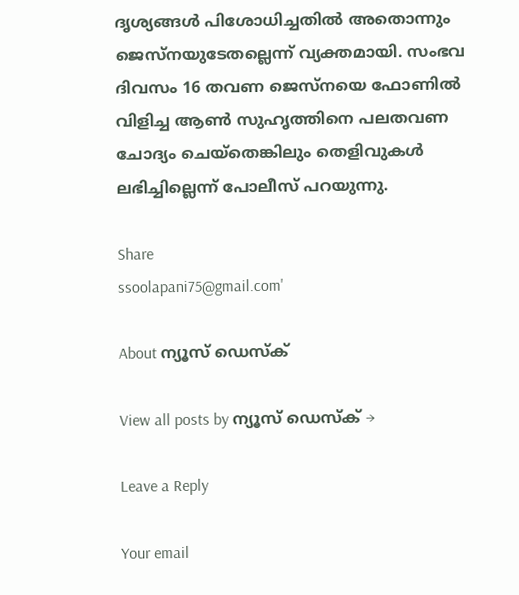ദൃശ്യങ്ങള്‍ പിശോധിച്ചതില്‍ അതൊന്നും ജെസ്‌നയുടേതല്ലെന്ന്‌ വ്യക്തമായി. സംഭവ ദിവസം 16 തവണ ജെസ്‌നയെ ഫോണില്‍ വിളിച്ച ആണ്‍ സുഹൃത്തിനെ പലതവണ ചോദ്യം ചെയ്‌തെങ്കിലും തെളിവുകള്‍ ലഭിച്ചില്ലെന്ന്‌ പോലീസ്‌ പറയുന്നു.

Share
ssoolapani75@gmail.com'

About ന്യൂസ് ഡെസ്ക്

View all posts by ന്യൂസ് ഡെസ്ക് →

Leave a Reply

Your email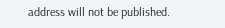address will not be published.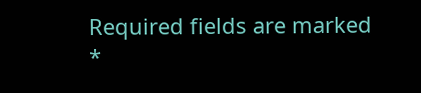Required fields are marked *